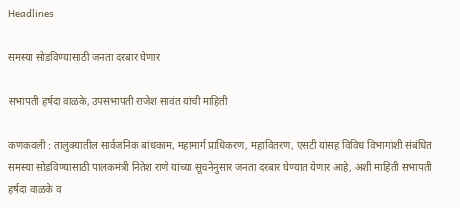Headlines

समस्या सोडविण्यासाठी जनता दरबार घेणार

सभापती हर्षदा वाळके, उपसभापती राजेश सावंत यांची माहिती

कणकवली : तालुक्यातील सार्वजनिक बांधकाम, महामार्ग प्राधिकरण, महावितरण, एसटी यांसह विविध विभागांशी संबंधित समस्या सोडविण्यासाठी पालकमंत्री नितेश राणे यांच्या सूचनेनुसार जनता दरबार घेण्यात येणार आहे, अशी माहिती सभापती हर्षदा वाळके व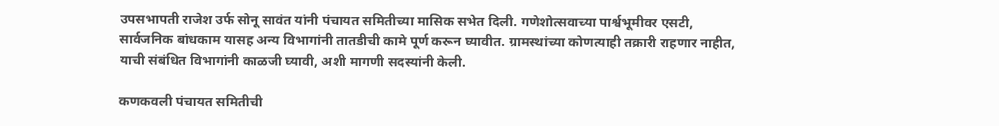उपसभापती राजेश उर्फ सोनू सावंत यांनी पंचायत समितीच्या मासिक सभेत दिली. गणेशोत्सवाच्या पार्श्वभूमीवर एसटी, सार्वजनिक बांधकाम यासह अन्य विभागांनी तातडीची कामे पूर्ण करून घ्यावीत. ग्रामस्थांच्या कोणत्याही तक्रारी राहणार नाहीत, याची संबंधित विभागांनी काळजी घ्यावी, अशी मागणी सदस्यांनी केली.

कणकवली पंचायत समितीची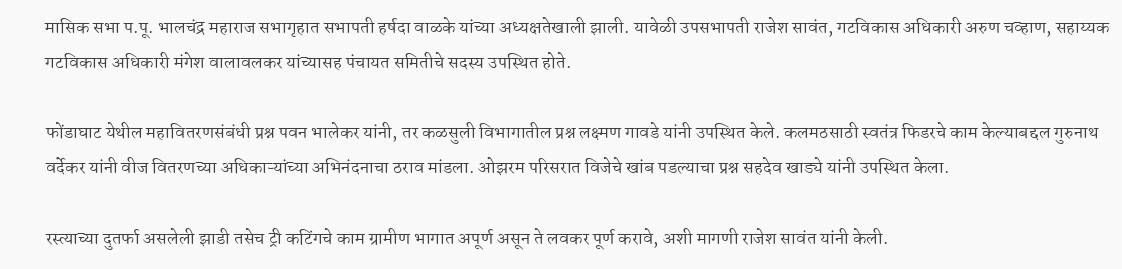मासिक सभा प.पू. भालचंद्र महाराज सभागृहात सभापती हर्षदा वाळके यांच्या अध्यक्षतेखाली झाली. यावेळी उपसभापती राजेश सावंत, गटविकास अधिकारी अरुण चव्हाण, सहाय्यक गटविकास अधिकारी मंगेश वालावलकर यांच्यासह पंचायत समितीचे सदस्य उपस्थित होते.

फोंडाघाट येथील महावितरणसंबंधी प्रश्न पवन भालेकर यांनी, तर कळसुली विभागातील प्रश्न लक्ष्मण गावडे यांनी उपस्थित केले. कलमठसाठी स्वतंत्र फिडरचे काम केल्याबद्दल गुरुनाथ वर्देकर यांनी वीज वितरणच्या अधिकाऱ्यांच्या अभिनंदनाचा ठराव मांडला. ओझरम परिसरात विजेचे खांब पडल्याचा प्रश्न सहदेव खाड्ये यांनी उपस्थित केला.

रस्त्याच्या दुतर्फा असलेली झाडी तसेच ट्री कटिंगचे काम ग्रामीण भागात अपूर्ण असून ते लवकर पूर्ण करावे, अशी मागणी राजेश सावंत यांनी केली.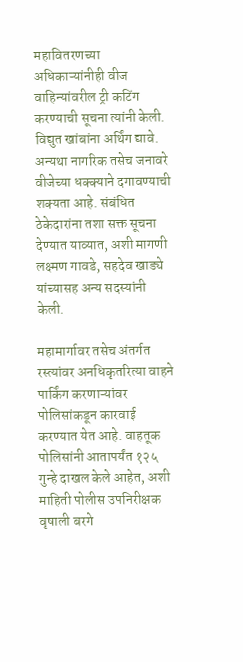महावितरणच्या अधिकाऱ्यांनीही वीज वाहिन्यांवरील ट्री कटिंग करण्याची सूचना त्यांनी केली. विद्युत खांबांना अर्थिंग द्यावे. अन्यथा नागरिक तसेच जनावरे वीजेच्या धक्क्याने दगावण्याची शक्यता आहे. संबंधित ठेकेदारांना तशा सक्त सूचना देण्यात याव्यात, अशी मागणी लक्ष्मण गावडे, सहदेव खाड्ये यांच्यासह अन्य सदस्यांनी केली.

महामार्गावर तसेच अंतर्गत रस्त्यांवर अनधिकृतरित्या वाहने पार्किंग करणाऱ्यांवर पोलिसांकडून कारवाई करण्यात येत आहे. वाहतूक पोलिसांनी आतापर्यंत १२५ गुन्हे दाखल केले आहेत, अशी माहिती पोलीस उपनिरीक्षक वृषाली बरगे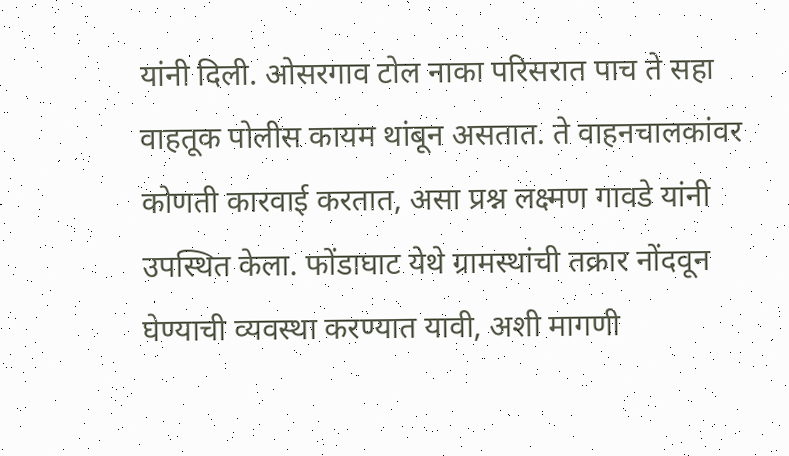यांनी दिली. ओसरगाव टोल नाका परिसरात पाच ते सहा वाहतूक पोलीस कायम थांबून असतात. ते वाहनचालकांवर कोणती कारवाई करतात, असा प्रश्न लक्ष्मण गावडे यांनी उपस्थित केला. फोंडाघाट येथे ग्रामस्थांची तक्रार नोंदवून घेण्याची व्यवस्था करण्यात यावी, अशी मागणी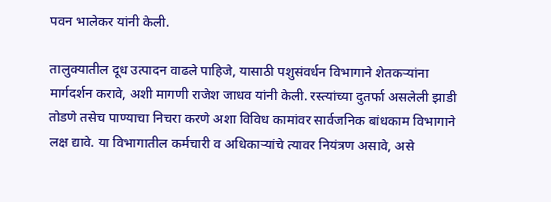पवन भालेकर यांनी केली.

तालुक्यातील दूध उत्पादन वाढले पाहिजे, यासाठी पशुसंवर्धन विभागाने शेतकऱ्यांना मार्गदर्शन करावे, अशी मागणी राजेश जाधव यांनी केली. रस्त्यांच्या दुतर्फा असलेली झाडी तोडणे तसेच पाण्याचा निचरा करणे अशा विविध कामांवर सार्वजनिक बांधकाम विभागाने लक्ष द्यावे. या विभागातील कर्मचारी व अधिकाऱ्यांचे त्यावर नियंत्रण असावे, असे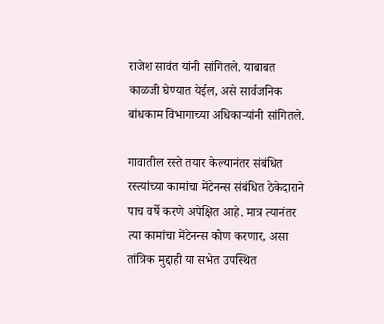राजेश सावंत यांनी सांगितले. याबाबत काळजी घेण्यात येईल, असे सार्वजनिक बांधकाम विभागाच्या अधिकाऱ्यांनी सांगितले.

गावातील रस्ते तयार केल्यानंतर संबंधित रस्त्यांच्या कामांचा मेंटेनन्स संबंधित ठेकेदाराने पाच वर्षे करणे अपेक्षित आहे. मात्र त्यानंतर त्या कामांचा मेंटेनन्स कोण करणार, असा तांत्रिक मुद्दाही या सभेत उपस्थित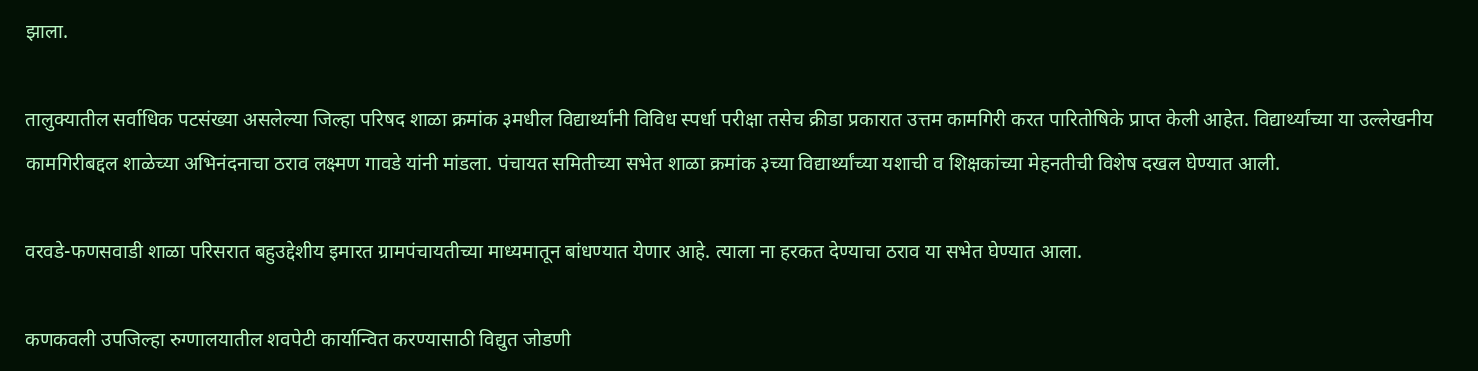झाला.

तालुक्यातील सर्वाधिक पटसंख्या असलेल्या जिल्हा परिषद शाळा क्रमांक ३मधील विद्यार्थ्यांनी विविध स्पर्धा परीक्षा तसेच क्रीडा प्रकारात उत्तम कामगिरी करत पारितोषिके प्राप्त केली आहेत. विद्यार्थ्यांच्या या उल्लेखनीय कामगिरीबद्दल शाळेच्या अभिनंदनाचा ठराव लक्ष्मण गावडे यांनी मांडला. पंचायत समितीच्या सभेत शाळा क्रमांक ३च्या विद्यार्थ्यांच्या यशाची व शिक्षकांच्या मेहनतीची विशेष दखल घेण्यात आली.

वरवडे-फणसवाडी शाळा परिसरात बहुउद्देशीय इमारत ग्रामपंचायतीच्या माध्यमातून बांधण्यात येणार आहे. त्याला ना हरकत देण्याचा ठराव या सभेत घेण्यात आला.

कणकवली उपजिल्हा रुग्णालयातील शवपेटी कार्यान्वित करण्यासाठी विद्युत जोडणी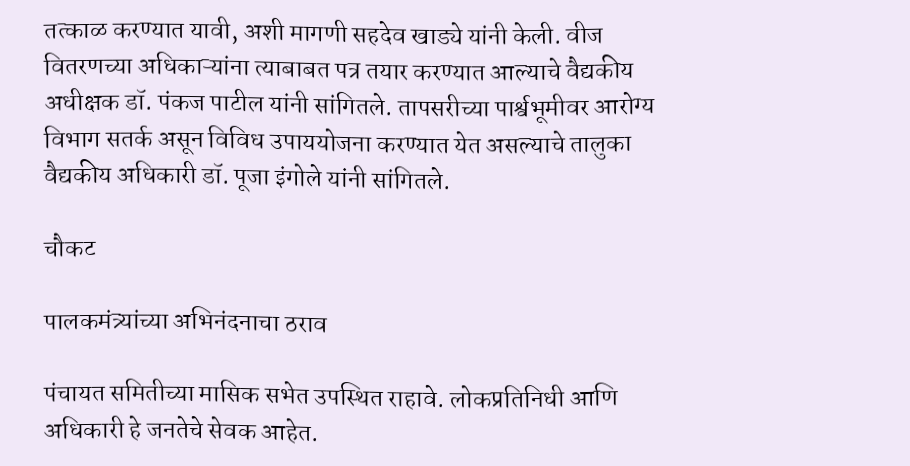तत्काळ करण्यात यावी, अशी मागणी सहदेव खाड्ये यांनी केली. वीज वितरणच्या अधिकाऱ्यांना त्याबाबत पत्र तयार करण्यात आल्याचे वैद्यकीय अधीक्षक डॉ. पंकज पाटील यांनी सांगितले. तापसरीच्या पार्श्वभूमीवर आरोग्य विभाग सतर्क असून विविध उपाययोजना करण्यात येत असल्याचे तालुका वैद्यकीय अधिकारी डॉ. पूजा इंगोले यांनी सांगितले.

चौकट

पालकमंत्र्यांच्या अभिनंदनाचा ठराव

पंचायत समितीच्या मासिक सभेत उपस्थित राहावे. लोकप्रतिनिधी आणि अधिकारी हे जनतेचे सेवक आहेत.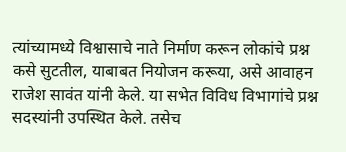त्यांच्यामध्ये विश्वासाचे नाते निर्माण करून लोकांचे प्रश्न कसे सुटतील, याबाबत नियोजन करूया, असे आवाहन राजेश सावंत यांनी केले. या सभेत विविध विभागांचे प्रश्न सदस्यांनी उपस्थित केले. तसेच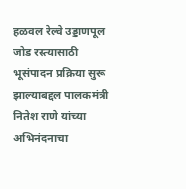हळवल रेल्वे उड्डाणपूल जोड रस्त्यासाठी भूसंपादन प्रक्रिया सुरू झाल्याबद्दल पालकमंत्री नितेश राणे यांच्या अभिनंदनाचा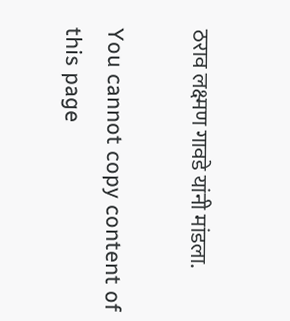ठराव लक्ष्मण गावडे यांनी मांडला.

You cannot copy content of this page